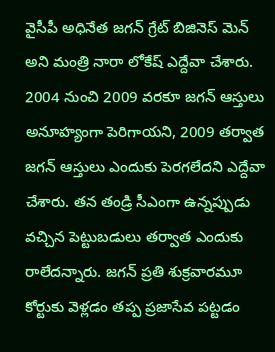వైసీపీ అధినేత జగన్ గ్రేట్ బిజినెస్ మెన్ అని మంత్రి నారా లోకేష్ ఎద్దేవా చేశారు. 2004 నుంచి 2009 వరకూ జగన్ ఆస్తులు అనూహ్యంగా పెరిగాయని, 2009 తర్వాత జగన్ ఆస్తులు ఎందుకు పెరగలేదని ఎద్దేవా చేశారు. తన తండ్రి సీఎంగా ఉన్నప్పుడు వచ్చిన పెట్టుబడులు తర్వాత ఎందుకు రాలేదన్నారు. జగన్ ప్రతి శుక్రవారమూ కోర్టుకు వెళ్లడం తప్ప ప్రజాసేవ పట్టడం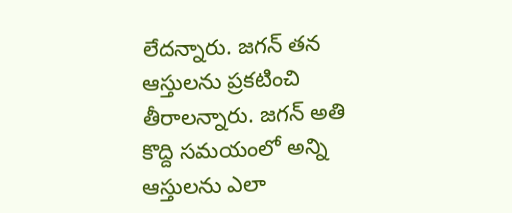లేదన్నారు. జగన్ తన ఆస్తులను ప్రకటించి తీరాలన్నారు. జగన్ అతి కొద్ది సమయంలో అన్ని ఆస్తులను ఎలా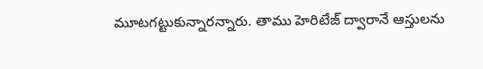మూటగట్టుకున్నారన్నారు. తాము హెరిటేజ్ ద్వారానే ఆస్తులను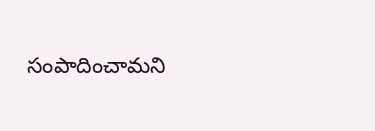సంపాదించామని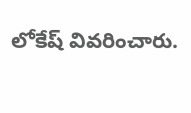లోకేష్ వివరించారు.